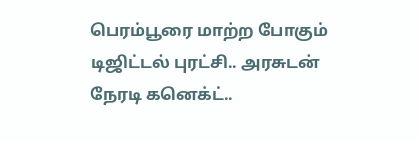பெரம்பூரை மாற்ற போகும் டிஜிட்டல் புரட்சி.. அரசுடன் நேரடி கனெக்ட்..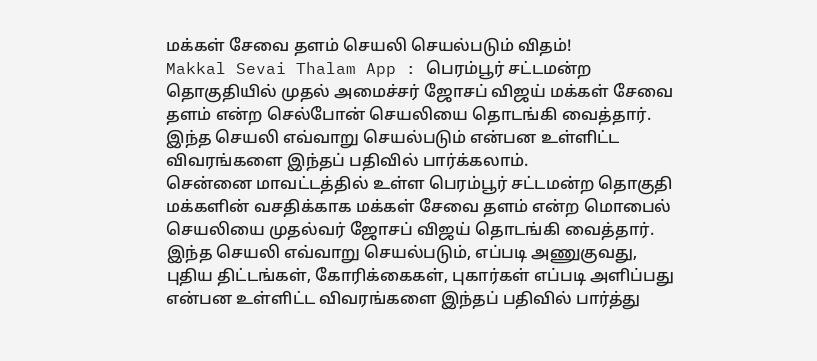மக்கள் சேவை தளம் செயலி செயல்படும் விதம்!
Makkal Sevai Thalam App : பெரம்பூர் சட்டமன்ற தொகுதியில் முதல் அமைச்சர் ஜோசப் விஜய் மக்கள் சேவை தளம் என்ற செல்போன் செயலியை தொடங்கி வைத்தார். இந்த செயலி எவ்வாறு செயல்படும் என்பன உள்ளிட்ட விவரங்களை இந்தப் பதிவில் பார்க்கலாம்.
சென்னை மாவட்டத்தில் உள்ள பெரம்பூர் சட்டமன்ற தொகுதி மக்களின் வசதிக்காக மக்கள் சேவை தளம் என்ற மொபைல் செயலியை முதல்வர் ஜோசப் விஜய் தொடங்கி வைத்தார். இந்த செயலி எவ்வாறு செயல்படும், எப்படி அணுகுவது, புதிய திட்டங்கள், கோரிக்கைகள், புகார்கள் எப்படி அளிப்பது என்பன உள்ளிட்ட விவரங்களை இந்தப் பதிவில் பார்த்து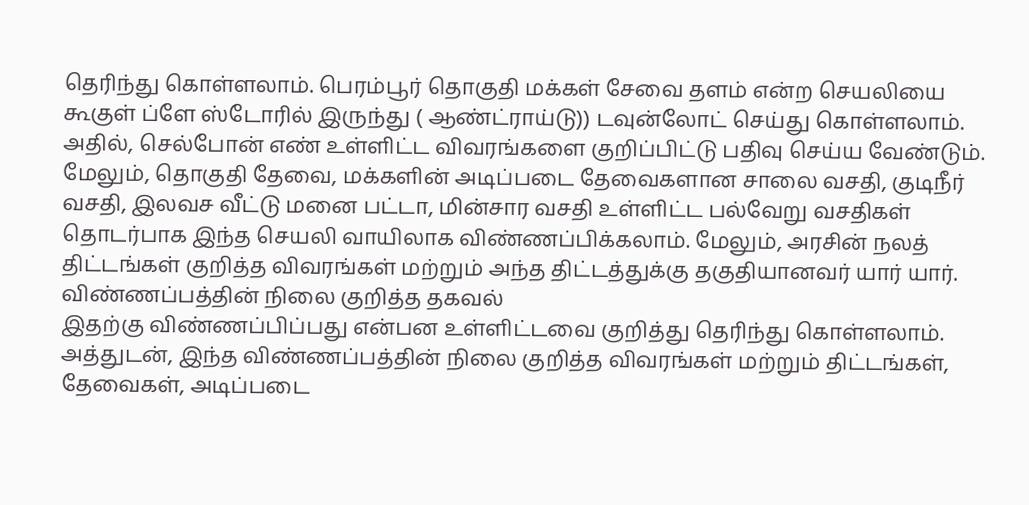தெரிந்து கொள்ளலாம். பெரம்பூர் தொகுதி மக்கள் சேவை தளம் என்ற செயலியை கூகுள் ப்ளே ஸ்டோரில் இருந்து ( ஆண்ட்ராய்டு)) டவுன்லோட் செய்து கொள்ளலாம். அதில், செல்போன் எண் உள்ளிட்ட விவரங்களை குறிப்பிட்டு பதிவு செய்ய வேண்டும். மேலும், தொகுதி தேவை, மக்களின் அடிப்படை தேவைகளான சாலை வசதி, குடிநீர் வசதி, இலவச வீட்டு மனை பட்டா, மின்சார வசதி உள்ளிட்ட பல்வேறு வசதிகள் தொடர்பாக இந்த செயலி வாயிலாக விண்ணப்பிக்கலாம். மேலும், அரசின் நலத் திட்டங்கள் குறித்த விவரங்கள் மற்றும் அந்த திட்டத்துக்கு தகுதியானவர் யார் யார்.
விண்ணப்பத்தின் நிலை குறித்த தகவல்
இதற்கு விண்ணப்பிப்பது என்பன உள்ளிட்டவை குறித்து தெரிந்து கொள்ளலாம். அத்துடன், இந்த விண்ணப்பத்தின் நிலை குறித்த விவரங்கள் மற்றும் திட்டங்கள், தேவைகள், அடிப்படை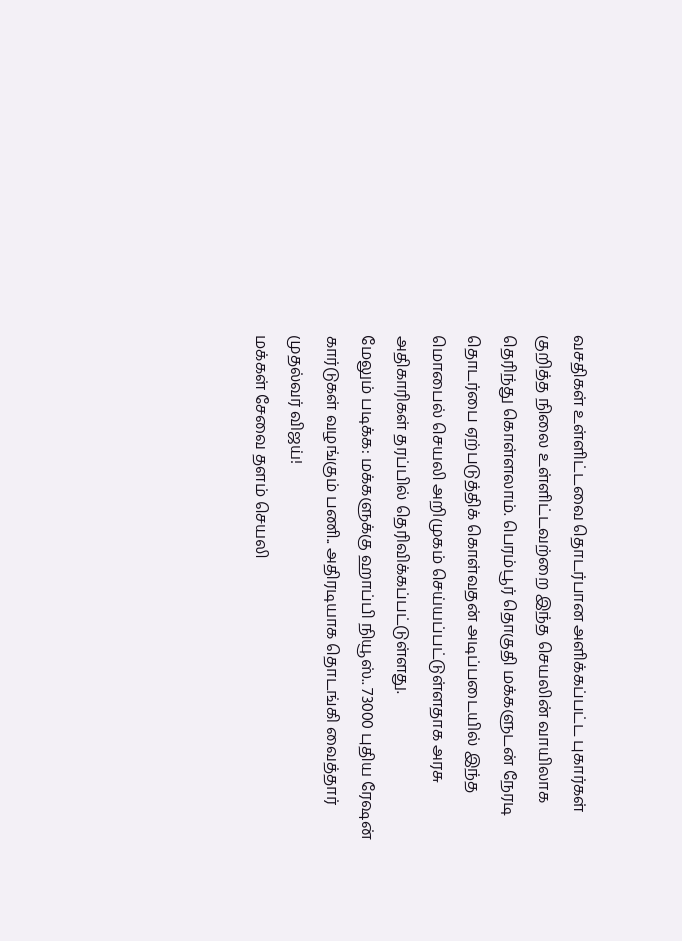வசதிகள் உள்ளிட்டவை தொடர்பான அளிக்கப்பட்ட புகார்கள் குறித்த நிலை உள்ளிட்டவற்றை இந்த செயலின் வாயிலாக தெரிந்து கொள்ளலாம். பெரம்பூர் தொகுதி மக்களுடன் நேரடி தொடர்பை ஏற்படுத்திக் கொள்வதன் அடிப்படையில் இந்த மொபைல் செயலி அறிமுகம் செய்யப்பட்டுள்ளதாக அரசு அதிகாரிகள் தரப்பில் தெரிவிக்கப்பட்டுள்ளது.
மேலும் படிக்க: மக்களுக்கு ஹாப்பி நியூஸ்.. 73000 புதிய ரேஷன் கார்டுகள் வழங்கும் பணி.. அதிரடியாக தொடங்கி வைத்தார் முதல்வர் விஜய்!
மக்கள் சேவை தளம் செயலி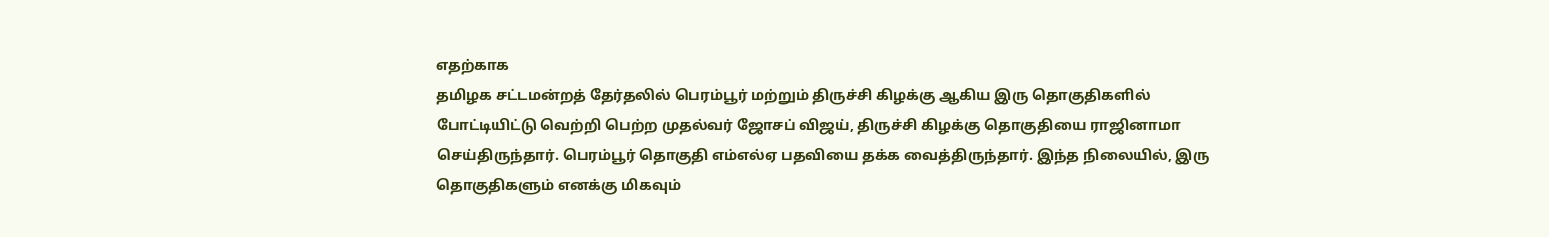எதற்காக
தமிழக சட்டமன்றத் தேர்தலில் பெரம்பூர் மற்றும் திருச்சி கிழக்கு ஆகிய இரு தொகுதிகளில் போட்டியிட்டு வெற்றி பெற்ற முதல்வர் ஜோசப் விஜய், திருச்சி கிழக்கு தொகுதியை ராஜினாமா செய்திருந்தார். பெரம்பூர் தொகுதி எம்எல்ஏ பதவியை தக்க வைத்திருந்தார். இந்த நிலையில், இரு தொகுதிகளும் எனக்கு மிகவும்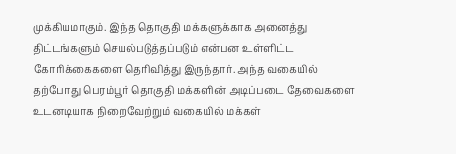முக்கியமாகும். இந்த தொகுதி மக்களுக்காக அனைத்து திட்டங்களும் செயல்படுத்தப்படும் என்பன உள்ளிட்ட கோரிக்கைகளை தெரிவித்து இருந்தார். அந்த வகையில் தற்போது பெரம்பூர் தொகுதி மக்களின் அடிப்படை தேவைகளை உடனடியாக நிறைவேற்றும் வகையில் மக்கள்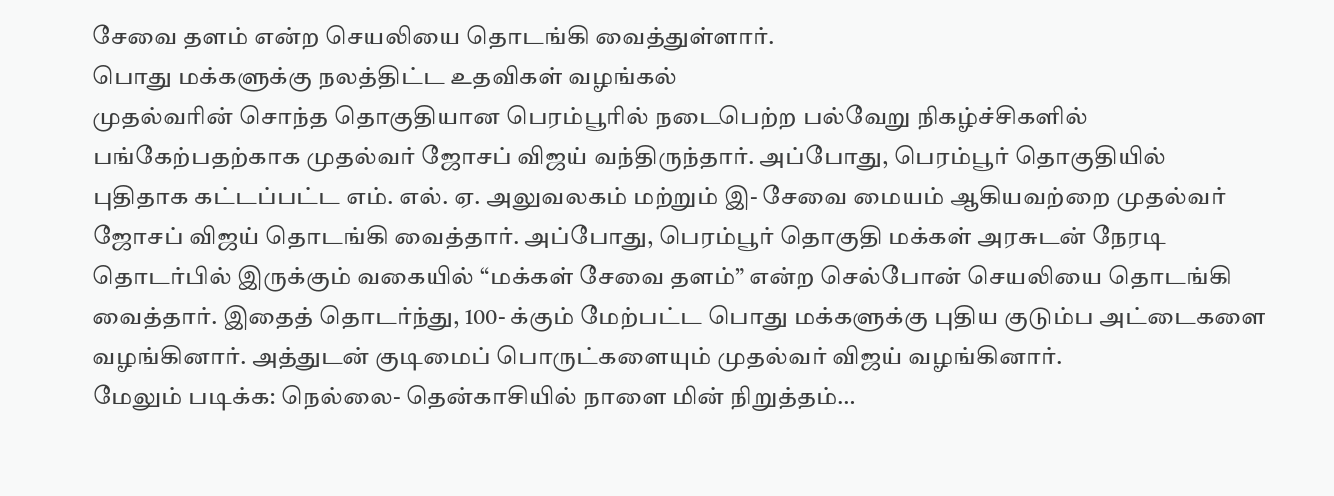சேவை தளம் என்ற செயலியை தொடங்கி வைத்துள்ளார்.
பொது மக்களுக்கு நலத்திட்ட உதவிகள் வழங்கல்
முதல்வரின் சொந்த தொகுதியான பெரம்பூரில் நடைபெற்ற பல்வேறு நிகழ்ச்சிகளில் பங்கேற்பதற்காக முதல்வர் ஜோசப் விஜய் வந்திருந்தார். அப்போது, பெரம்பூர் தொகுதியில் புதிதாக கட்டப்பட்ட எம். எல். ஏ. அலுவலகம் மற்றும் இ- சேவை மையம் ஆகியவற்றை முதல்வர் ஜோசப் விஜய் தொடங்கி வைத்தார். அப்போது, பெரம்பூர் தொகுதி மக்கள் அரசுடன் நேரடி தொடர்பில் இருக்கும் வகையில் “மக்கள் சேவை தளம்” என்ற செல்போன் செயலியை தொடங்கி வைத்தார். இதைத் தொடர்ந்து, 100- க்கும் மேற்பட்ட பொது மக்களுக்கு புதிய குடும்ப அட்டைகளை வழங்கினார். அத்துடன் குடிமைப் பொருட்களையும் முதல்வர் விஜய் வழங்கினார்.
மேலும் படிக்க: நெல்லை- தென்காசியில் நாளை மின் நிறுத்தம்…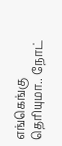எங்கெங்கு தெரியுமா.. நோட்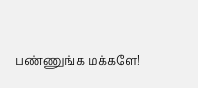பண்ணுங்க மக்களே!